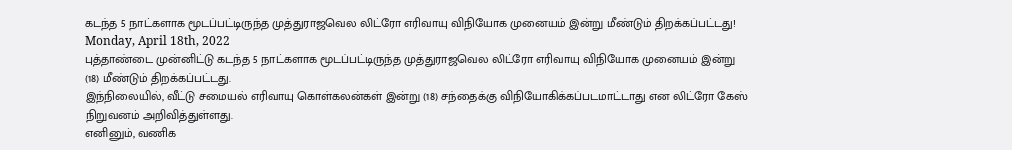கடந்த 5 நாட்களாக மூடப்பட்டிருந்த முத்துராஜவெல லிட்ரோ எரிவாயு விநியோக முனையம் இன்று மீண்டும் திறக்கப்பட்டது!
Monday, April 18th, 2022
புத்தாண்டை முன்னிட்டு கடந்த 5 நாட்களாக மூடப்பட்டிருந்த முத்துராஜவெல லிட்ரோ எரிவாயு விநியோக முனையம் இன்று (18) மீண்டும் திறக்கப்பட்டது.
இந்நிலையில், வீட்டு சமையல் எரிவாயு கொள்கலன்கள் இன்று (18) சந்தைக்கு விநியோகிக்கப்படமாட்டாது என லிட்ரோ கேஸ் நிறுவனம் அறிவித்துள்ளது.
எனினும், வணிக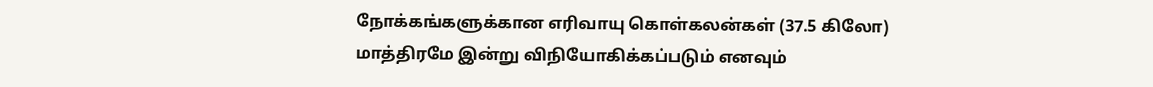நோக்கங்களுக்கான எரிவாயு கொள்கலன்கள் (37.5 கிலோ) மாத்திரமே இன்று விநியோகிக்கப்படும் எனவும்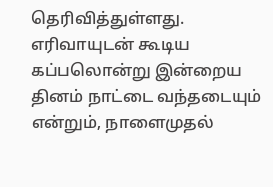தெரிவித்துள்ளது.
எரிவாயுடன் கூடிய கப்பலொன்று இன்றைய தினம் நாட்டை வந்தடையும் என்றும், நாளைமுதல்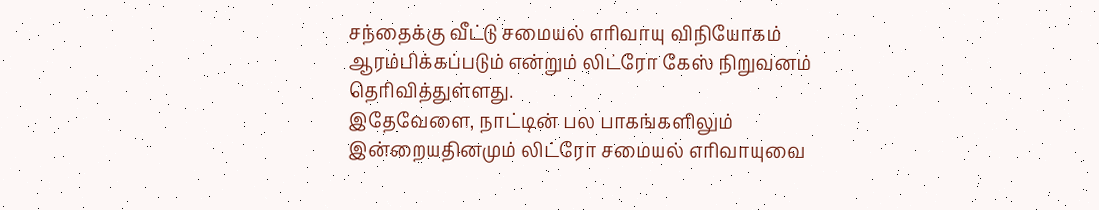சந்தைக்கு வீட்டு சமையல் எரிவாயு விநியோகம் ஆரம்பிக்கப்படும் என்றும் லிட்ரோ கேஸ் நிறுவனம் தெரிவித்துள்ளது.
இதேவேளை, நாட்டின் பல பாகங்களிலும் இன்றையதினமும் லிட்ரோ சமையல் எரிவாயுவை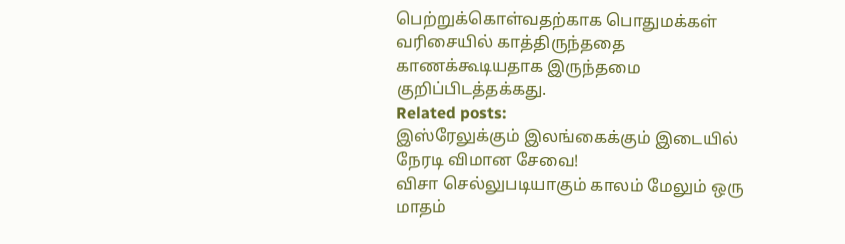பெற்றுக்கொள்வதற்காக பொதுமக்கள் வரிசையில் காத்திருந்ததை காணக்கூடியதாக இருந்தமை குறிப்பிடத்தக்கது.
Related posts:
இஸ்ரேலுக்கும் இலங்கைக்கும் இடையில் நேரடி விமான சேவை!
விசா செல்லுபடியாகும் காலம் மேலும் ஒரு மாதம்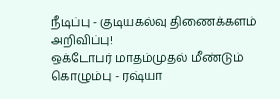நீடிப்பு - குடியகல்வு திணைக்களம் அறிவிப்பு!
ஒக்டோபர் மாதம்முதல் மீண்டும் கொழும்பு - ரஷ்யா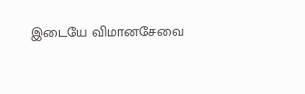இடையே விமானசேவை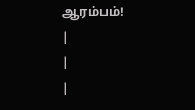ஆரம்பம்!
|
|
|